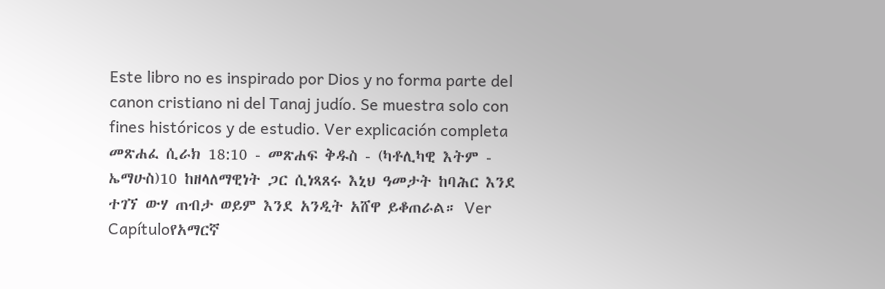Este libro no es inspirado por Dios y no forma parte del canon cristiano ni del Tanaj judío. Se muestra solo con fines históricos y de estudio. Ver explicación completa መጽሐፈ ሲራክ 18:10 - መጽሐፍ ቅዱስ - (ካቶሊካዊ እትም - ኤማሁስ)10 ከዘላለማዊነት ጋር ሲነጻጸሩ እኒህ ዓመታት ከባሕር እንደ ተገኘ ውሃ ጠብታ ወይም እንደ አንዲት አሸዋ ይቆጠራል። Ver Capítuloየአማርኛ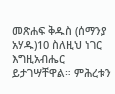መጽሐፍ ቅዱስ (ሰማንያ አሃዱ)10 ስለዚህ ነገር እግዚአብሔር ይታገሣቸዋል። ምሕረቱን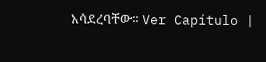አሳደረባቸው። Ver Capítulo |